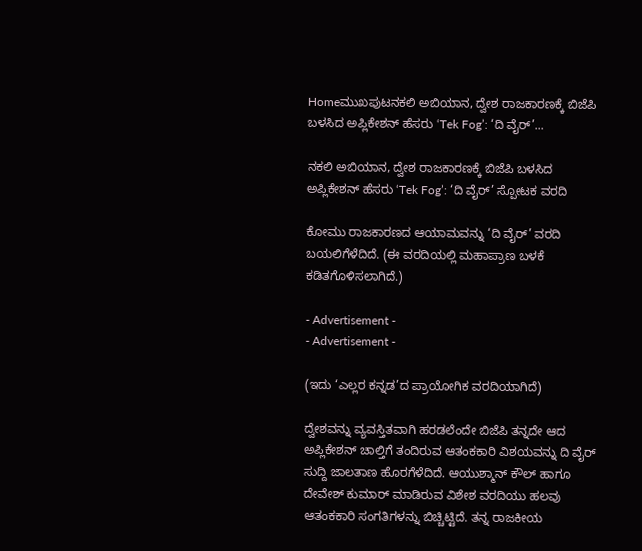Homeಮುಖಪುಟನಕಲಿ ಅಬಿಯಾನ, ದ್ವೇಶ ರಾಜಕಾರಣಕ್ಕೆ ಬಿಜೆಪಿ ಬಳಸಿದ ಅಪ್ಲಿಕೇಶನ್‌ ಹೆಸರು ‘Tek Fog’: ‘ದಿ ವೈರ್‌’...

ನಕಲಿ ಅಬಿಯಾನ, ದ್ವೇಶ ರಾಜಕಾರಣಕ್ಕೆ ಬಿಜೆಪಿ ಬಳಸಿದ ಅಪ್ಲಿಕೇಶನ್‌ ಹೆಸರು ‘Tek Fog’: ‘ದಿ ವೈರ್‌’ ಸ್ಪೋಟಕ ವರದಿ

ಕೋಮು ರಾಜಕಾರಣದ ಆಯಾಮವನ್ನು ‘ದಿ ವೈರ್‌‌’ ವರದಿ ಬಯಲಿಗೆಳೆದಿದೆ. (ಈ ವರದಿಯಲ್ಲಿ ಮಹಾಪ್ರಾಣ ಬಳಕೆ ಕಡಿತಗೊಳಿಸಲಾಗಿದೆ.)

- Advertisement -
- Advertisement -

(ಇದು ‘ಎಲ್ಲರ ಕನ್ನಡ’ದ ಪ್ರಾಯೋಗಿಕ ವರದಿಯಾಗಿದೆ)

ದ್ವೇಶವನ್ನು ವ್ಯವಸ್ತಿತವಾಗಿ ಹರಡಲೆಂದೇ ಬಿಜೆಪಿ ತನ್ನದೇ ಆದ ಅಪ್ಲಿಕೇಶನ್‌ ಚಾಲ್ತಿಗೆ ತಂದಿರುವ ಆತಂಕಕಾರಿ ವಿಶಯವನ್ನು ದಿ ವೈರ್‌ ಸುದ್ದಿ ಜಾಲತಾಣ ಹೊರಗೆಳೆದಿದೆ. ಆಯುಶ್ಮಾನ್‌ ಕೌಲ್‌ ಹಾಗೂ ದೇವೇಶ್‌ ಕುಮಾರ್‌ ಮಾಡಿರುವ ವಿಶೇಶ ವರದಿಯು ಹಲವು ಆತಂಕಕಾರಿ ಸಂಗತಿಗಳನ್ನು ಬಿಚ್ಚಿಟ್ಟಿದೆ. ತನ್ನ ರಾಜಕೀಯ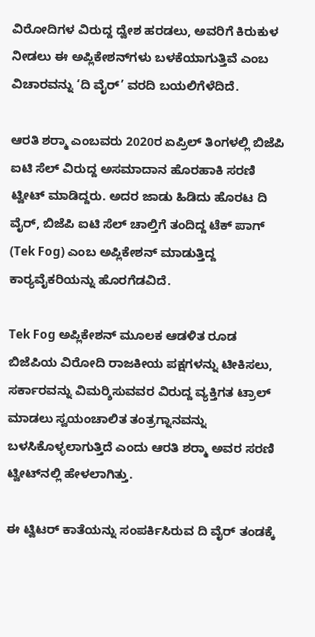ವಿರೋದಿಗಳ ವಿರುದ್ದ ದ್ವೇಶ ಹರಡಲು, ಅವರಿಗೆ ಕಿರುಕುಳ ನೀಡಲು ಈ ಅಪ್ಲಿಕೇಶನ್‌ಗಳು ಬಳಕೆಯಾಗುತ್ತಿವೆ ಎಂಬ ವಿಚಾರವನ್ನು ‘ದಿ ವೈರ್‌’ ವರದಿ ಬಯಲಿಗೆಳೆದಿದೆ.

ಆರತಿ ಶರ್‍ಮಾ ಎಂಬವರು 2020ರ ಏಪ್ರಿಲ್‌ ತಿಂಗಳಲ್ಲಿ ಬಿಜೆಪಿ ಐಟಿ ಸೆಲ್‌ ವಿರುದ್ದ ಅಸಮಾದಾನ ಹೊರಹಾಕಿ ಸರಣಿ ಟ್ವೀಟ್ ಮಾಡಿದ್ದರು. ಅದರ ಜಾಡು ಹಿಡಿದು ಹೊರಟ ದಿ ವೈರ್‌‌, ಬಿಜೆಪಿ ಐಟಿ ಸೆಲ್‌ ಚಾಲ್ತಿಗೆ ತಂದಿದ್ದ ಟೆಕ್‌ ಪಾಗ್‌ (Tek Fog) ಎಂಬ ಅಪ್ಲಿಕೇಶನ್‌ ಮಾಡುತ್ತಿದ್ದ ಕಾರ್‍ಯವೈಕರಿಯನ್ನು ಹೊರಗೆಡವಿದೆ.

Tek Fog ಅಪ್ಲಿಕೇಶನ್ ಮೂಲಕ ಆಡಳಿತ ರೂಡ ಬಿಜೆಪಿಯ ವಿರೋದಿ ರಾಜಕೀಯ ಪಕ್ಷಗಳನ್ನು ಟೀಕಿಸಲು, ಸರ್ಕಾರವನ್ನು ವಿಮರ್‍ಶಿಸುವವರ ವಿರುದ್ದ ವ್ಯಕ್ತಿಗತ ಟ್ರಾಲ್ ಮಾಡಲು ಸ್ವಯಂಚಾಲಿತ ತಂತ್ರಗ್ನಾನವನ್ನು ಬಳಸಿಕೊಳ್ಳಲಾಗುತ್ತಿದೆ ಎಂದು ಆರತಿ ಶರ್‍ಮಾ ಅವರ ಸರಣಿ ಟ್ವೀಟ್‌ನಲ್ಲಿ ಹೇಳಲಾಗಿತ್ತು.

ಈ ಟ್ವಿಟರ್ ಕಾತೆಯನ್ನು ಸಂಪರ್ಕಿಸಿರುವ ದಿ ವೈರ್ ತಂಡಕ್ಕೆ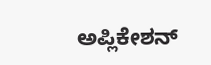ಅಪ್ಲಿಕೇಶನ್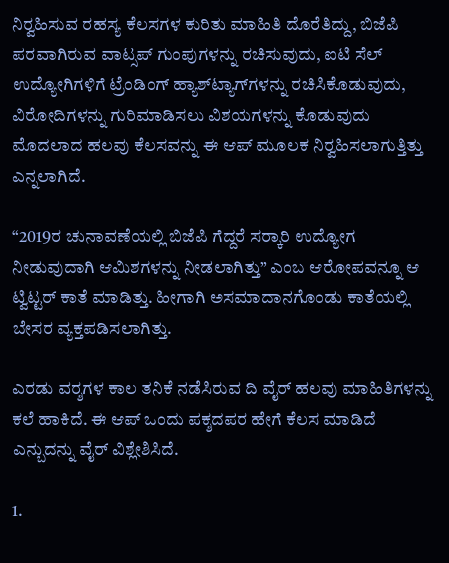ನಿರ್‍ವಹಿಸುವ ರಹಸ್ಯ ಕೆಲಸಗಳ ಕುರಿತು ಮಾಹಿತಿ ದೊರೆತಿದ್ದು, ಬಿಜೆಪಿ ಪರವಾಗಿರುವ ವಾಟ್ಸಪ್ ಗುಂಪುಗಳನ್ನು ರಚಿಸುವುದು, ಐಟಿ ಸೆಲ್ ಉದ್ಯೋಗಿಗಳಿಗೆ ಟ್ರೆಂಡಿಂಗ್‌ ಹ್ಯಾಶ್‌ಟ್ಯಾಗ್‌ಗಳನ್ನು ರಚಿಸಿಕೊಡುವುದು, ವಿರೋದಿಗಳನ್ನು ಗುರಿಮಾಡಿಸಲು ವಿಶಯಗಳನ್ನು ಕೊಡುವುದು ಮೊದಲಾದ ಹಲವು ಕೆಲಸವನ್ನು ಈ ಆಪ್ ಮೂಲಕ ನಿರ್‍ವಹಿಸಲಾಗುತ್ತಿತ್ತು ಎನ್ನಲಾಗಿದೆ.

“2019ರ ಚುನಾವಣೆಯಲ್ಲಿ ಬಿಜೆಪಿ ಗೆದ್ದರೆ ಸರ್‍ಕಾರಿ ಉದ್ಯೋಗ ನೀಡುವುದಾಗಿ ಆಮಿಶಗಳನ್ನು ನೀಡಲಾಗಿತ್ತು” ಎಂಬ ಆರೋಪವನ್ನೂ ಆ ಟ್ವಿಟ್ಟರ್ ಕಾತೆ ಮಾಡಿತ್ತು. ಹೀಗಾಗಿ ಅಸಮಾದಾನಗೊಂಡು ಕಾತೆಯಲ್ಲಿ ಬೇಸರ ವ್ಯಕ್ತಪಡಿಸಲಾಗಿತ್ತು.

ಎರಡು ವರ್‍ಶಗಳ ಕಾಲ ತನಿಕೆ ನಡೆಸಿರುವ ದಿ ವೈರ್‌ ಹಲವು ಮಾಹಿತಿಗಳನ್ನು ಕಲೆ ಹಾಕಿದೆ. ಈ ಆಪ್‌ ಒಂದು ಪಕ್ಶದಪರ ಹೇಗೆ ಕೆಲಸ ಮಾಡಿದೆ ಎನ್ಬುದನ್ನು ವೈರ್‌ ವಿಶ್ಲೇಶಿಸಿದೆ.

1.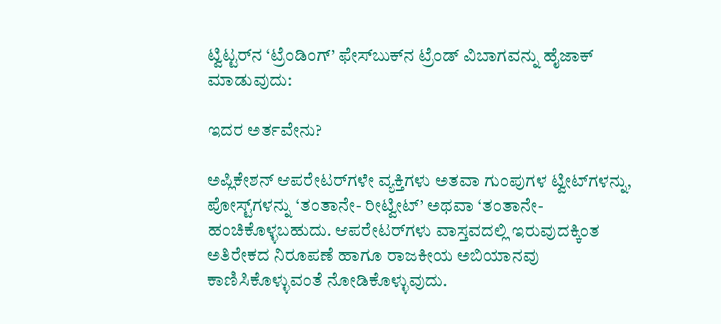ಟ್ವಿಟ್ಟರ್‌‌ನ ‘ಟ್ರೆಂಡಿಂಗ್‌’ ಫೇಸ್‌ಬುಕ್‌ನ ಟ್ರೆಂಡ್‌ ವಿಬಾಗವನ್ನು ಹೈಜಾಕ್‌ ಮಾಡುವುದು:

ಇದರ ಅರ್ತವೇನು?

ಅಪ್ಲಿಕೇಶನ್ ಆಪರೇಟರ್‌ಗಳೇ ವ್ಯಕ್ತಿಗಳು ಅತವಾ ಗುಂಪುಗಳ ಟ್ವೀಟ್‌ಗಳನ್ನು, ಪೋಸ್ಟ್‌ಗಳನ್ನು ‘ತಂತಾನೇ- ರೀಟ್ವೀಟ್’ ಅಥವಾ ‘ತಂತಾನೇ- ಹಂಚಿಕೊಳ್ಳಬಹುದು. ಆಪರೇಟರ್‌ಗಳು ವಾಸ್ತವದಲ್ಲಿ ಇರುವುದಕ್ಕಿಂತ ಅತಿರೇಕದ ನಿರೂಪಣೆ ಹಾಗೂ ರಾಜಕೀಯ ಅಬಿಯಾನವು ಕಾಣಿಸಿಕೊಳ್ಳುವಂತೆ ನೋಡಿಕೊಳ್ಳುವುದು.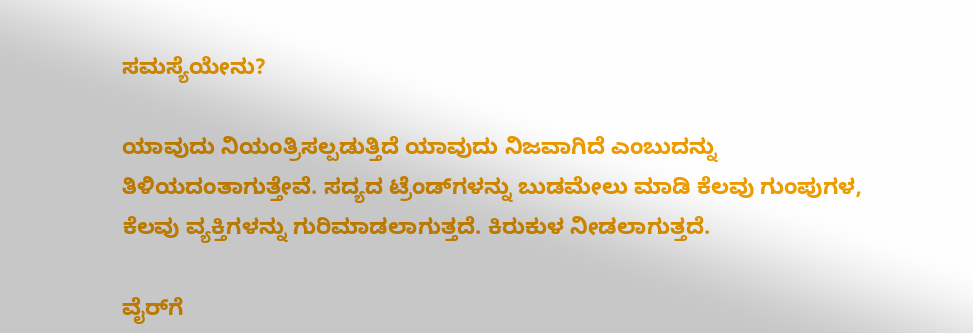ಸಮಸ್ಯೆಯೇನು?

ಯಾವುದು ನಿಯಂತ್ರಿಸಲ್ಪಡುತ್ತಿದೆ ಯಾವುದು ನಿಜವಾಗಿದೆ ಎಂಬುದನ್ನು ತಿಳಿಯದಂತಾಗುತ್ತೇವೆ. ಸದ್ಯದ ಟ್ರೆಂಡ್‌ಗಳನ್ನು ಬುಡಮೇಲು ಮಾಡಿ ಕೆಲವು ಗುಂಪುಗಳ, ಕೆಲವು ವ್ಯಕ್ತಿಗಳನ್ನು ಗುರಿಮಾಡಲಾಗುತ್ತದೆ. ಕಿರುಕುಳ ನೀಡಲಾಗುತ್ತದೆ.

ವೈರ್‌ಗೆ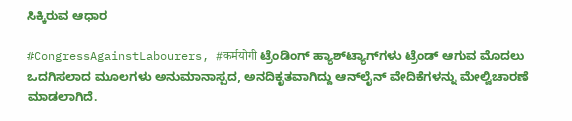ಸಿಕ್ಕಿರುವ ಆಧಾರ

#CongressAgainstLabourers, #कर्मयोगी ಟ್ರೆಂಡಿಂಗ್‌ ಹ್ಯಾಶ್‌ಟ್ಯಾಗ್‌ಗಳು ಟ್ರೆಂಡ್ ಆಗುವ ಮೊದಲು ಒದಗಿಸಲಾದ ಮೂಲಗಳು ಅನುಮಾನಾಸ್ಪದ, ಅನದಿಕೃತವಾಗಿದ್ದು ಆನ್‌ಲೈನ್‌ ವೇದಿಕೆಗಳನ್ನು ಮೇಲ್ವಿಚಾರಣೆ ಮಾಡಲಾಗಿದೆ.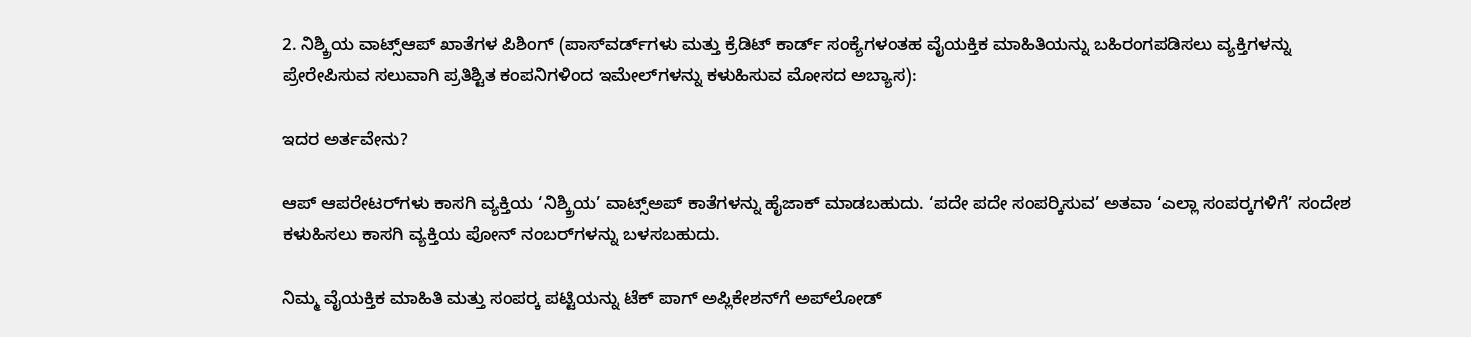2. ನಿಶ್ಕ್ರಿಯ ವಾಟ್ಸ್‌ಆಪ್‌‌ ಖಾತೆಗಳ ಪಿಶಿಂಗ್‌ (ಪಾಸ್‌ವರ್ಡ್‌ಗಳು ಮತ್ತು ಕ್ರೆಡಿಟ್ ಕಾರ್ಡ್ ಸಂಕ್ಯೆಗಳಂತಹ ವೈಯಕ್ತಿಕ ಮಾಹಿತಿಯನ್ನು ಬಹಿರಂಗಪಡಿಸಲು ವ್ಯಕ್ತಿಗಳನ್ನು ಪ್ರೇರೇಪಿಸುವ ಸಲುವಾಗಿ ಪ್ರತಿಶ್ಟಿತ ಕಂಪನಿಗಳಿಂದ ಇಮೇಲ್‌ಗಳನ್ನು ಕಳುಹಿಸುವ ಮೋಸದ ಅಬ್ಯಾಸ):

ಇದರ ಅರ್ತವೇನು?

ಆಪ್ ಆಪರೇಟರ್‌ಗಳು ಕಾಸಗಿ ವ್ಯಕ್ತಿಯ ‘ನಿಶ್ಕ್ರಿಯ’ ವಾಟ್ಸ್‌ಅಪ್‌‌ ಕಾತೆಗಳನ್ನು ಹೈಜಾಕ್ ಮಾಡಬಹುದು. ‘ಪದೇ ಪದೇ ಸಂಪರ್‍ಕಿಸುವ’ ಅತವಾ ‘ಎಲ್ಲಾ ಸಂಪರ್‍ಕಗಳಿಗೆ’ ಸಂದೇಶ ಕಳುಹಿಸಲು ಕಾಸಗಿ ವ್ಯಕ್ತಿಯ ಪೋನ್‌ ನಂಬರ್‌ಗಳನ್ನು ಬಳಸಬಹುದು.

ನಿಮ್ಮ ವೈಯಕ್ತಿಕ ಮಾಹಿತಿ ಮತ್ತು ಸಂಪರ್‍ಕ ಪಟ್ಟಿಯನ್ನು ಟೆಕ್ ಪಾಗ್ ಅಪ್ಲಿಕೇಶನ್‌ಗೆ ಅಪ್‌ಲೋಡ್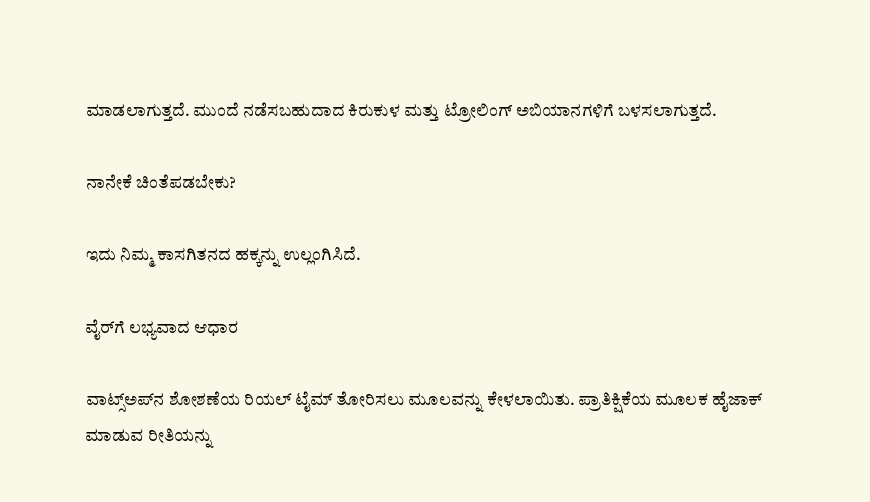ಮಾಡಲಾಗುತ್ತದೆ. ಮುಂದೆ ನಡೆಸಬಹುದಾದ ಕಿರುಕುಳ ಮತ್ತು ಟ್ರೋಲಿಂಗ್ ಅಬಿಯಾನಗಳಿಗೆ ಬಳಸಲಾಗುತ್ತದೆ.

ನಾನೇಕೆ ಚಿಂತೆಪಡಬೇಕು?

ಇದು ನಿಮ್ಮ ಕಾಸಗಿತನದ ಹಕ್ಕನ್ನು ಉಲ್ಲಂಗಿಸಿದೆ.

ವೈರ್‌ಗೆ ಲಭ್ಯವಾದ ಆಧಾರ

ವಾಟ್ಸ್‌ಅಪ್‌ನ ಶೋಶಣೆಯ ರಿಯಲ್‌ ಟೈಮ್‌ ತೋರಿಸಲು ಮೂಲವನ್ನು ಕೇಳಲಾಯಿತು. ಪ್ರಾತಿಕ್ಷಿಕೆಯ ಮೂಲಕ ಹೈಜಾಕ್‌ ಮಾಡುವ ರೀತಿಯನ್ನು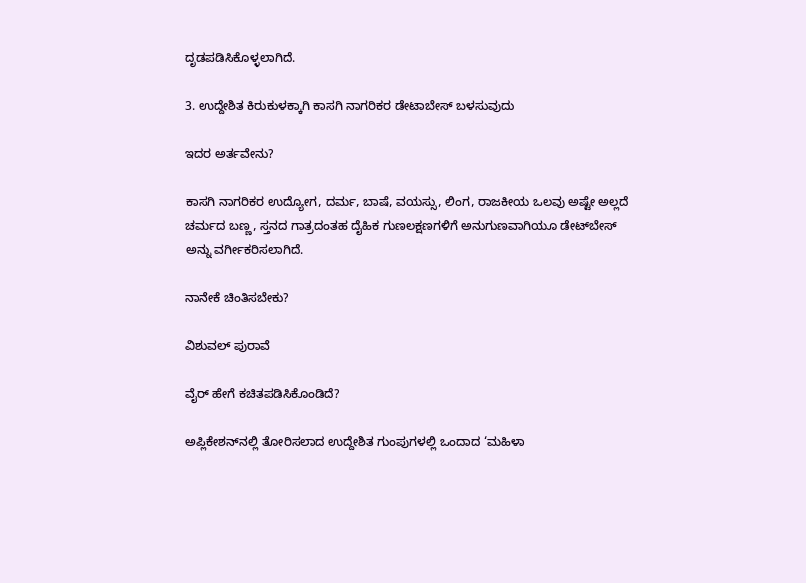ದೃಡಪಡಿಸಿಕೊಳ್ಳಲಾಗಿದೆ.

3. ಉದ್ದೇಶಿತ ಕಿರುಕುಳಕ್ಕಾಗಿ ಕಾಸಗಿ ನಾಗರಿಕರ ಡೇಟಾಬೇಸ್ ಬಳಸುವುದು

ಇದರ ಅರ್ತವೇನು?

ಕಾಸಗಿ ನಾಗರಿಕರ ಉದ್ಯೋಗ, ದರ್ಮ, ಬಾಷೆ, ವಯಸ್ಸು, ಲಿಂಗ, ರಾಜಕೀಯ ಒಲವು ಅಷ್ಟೇ ಅಲ್ಲದೆ ಚರ್ಮದ ಬಣ್ಣ, ಸ್ತನದ ಗಾತ್ರದಂತಹ ದೈಹಿಕ ಗುಣಲಕ್ಷಣಗಳಿಗೆ ಅನುಗುಣವಾಗಿಯೂ ಡೇಟ್‌‌ಬೇಸ್‌ ಅನ್ನು ವರ್ಗೀಕರಿಸಲಾಗಿದೆ.

ನಾನೇಕೆ ಚಿಂತಿಸಬೇಕು?

ವಿಶುವಲ್‌ ಪುರಾವೆ

ವೈರ್‌ ಹೇಗೆ ಕಚಿತಪಡಿಸಿಕೊಂಡಿದೆ?

ಅಪ್ಲಿಕೇಶನ್‌ನಲ್ಲಿ ತೋರಿಸಲಾದ ಉದ್ದೇಶಿತ ಗುಂಪುಗಳಲ್ಲಿ ಒಂದಾದ ‘ಮಹಿಳಾ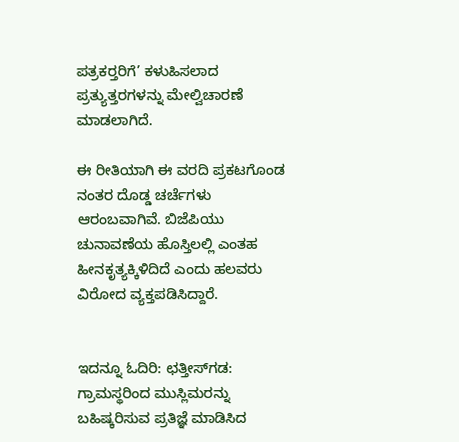ಪತ್ರಕರ್‍ತರಿಗೆ’ ಕಳುಹಿಸಲಾದ ಪ್ರತ್ಯುತ್ತರಗಳನ್ನು ಮೇಲ್ವಿಚಾರಣೆ ಮಾಡಲಾಗಿದೆ.

ಈ ರೀತಿಯಾಗಿ ಈ ವರದಿ ಪ್ರಕಟಗೊಂಡ ನಂತರ ದೊಡ್ಡ ಚರ್ಚೆಗಳು ಆರಂಬವಾಗಿವೆ. ಬಿಜೆಪಿಯು ಚುನಾವಣೆಯ ಹೊಸ್ತಿಲಲ್ಲಿ ಎಂತಹ ಹೀನಕೃತ್ಯಕ್ಕಿಳಿದಿದೆ ಎಂದು ಹಲವರು ವಿರೋದ ವ್ಯಕ್ತಪಡಿಸಿದ್ದಾರೆ.


ಇದನ್ನೂ ಓದಿರಿ: ಛತ್ತೀಸ್‌ಗಡ: ಗ್ರಾಮಸ್ಥರಿಂದ ಮುಸ್ಲಿಮರನ್ನು ಬಹಿಷ್ಕರಿಸುವ ಪ್ರತಿಜ್ಞೆ ಮಾಡಿಸಿದ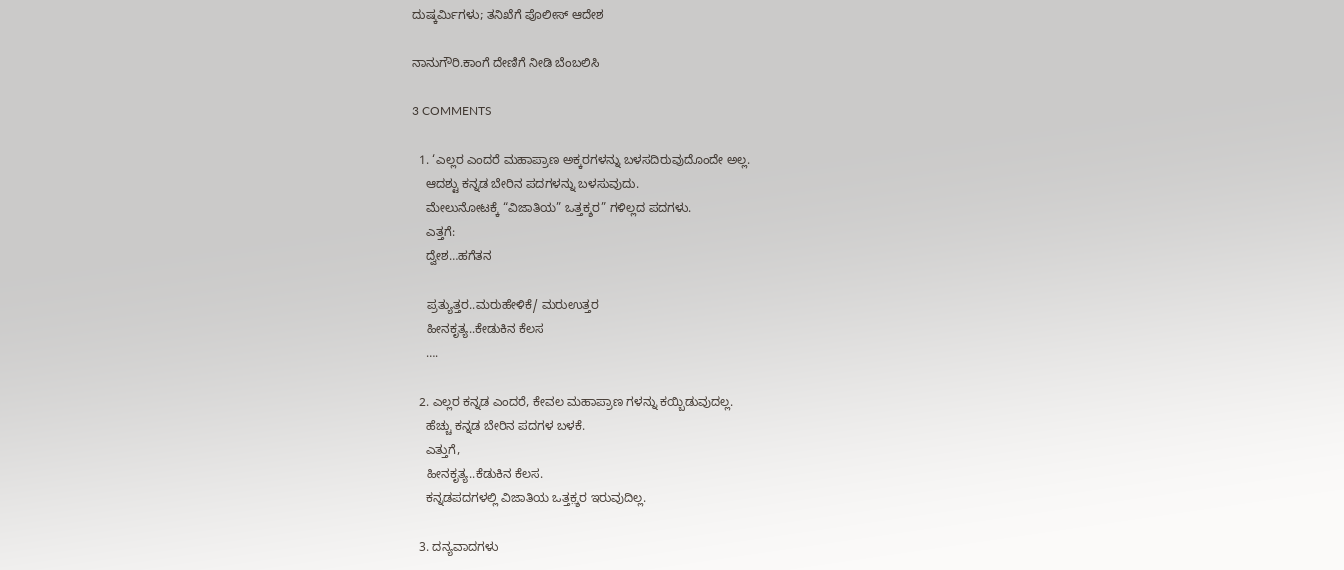ದುಷ್ಕರ್ಮಿಗಳು; ತನಿಖೆಗೆ ಪೊಲೀಸ್‌ ಆದೇಶ

ನಾನುಗೌರಿ.ಕಾಂಗೆ ದೇಣಿಗೆ ನೀಡಿ ಬೆಂಬಲಿಸಿ

3 COMMENTS

  1. ‘ಎಲ್ಲರ ಎಂದರೆ ಮಹಾಪ್ರಾಣ ಅಕ್ಕರಗಳನ್ನು ಬಳಸದಿರುವುದೊಂದೇ ಅಲ್ಲ.
    ಆದಶ್ಟು ಕನ್ನಡ ಬೇರಿನ ಪದಗಳನ್ನು ಬಳಸುವುದು.
    ಮೇಲುನೋಟಕ್ಕೆ “ವಿಜಾತಿಯ” ಒತ್ತಕ್ಶರ” ಗಳಿಲ್ಲದ ಪದಗಳು.
    ಎತ್ತಗೆ:
    ದ್ವೇಶ…ಹಗೆತನ

    ಪ್ರತ್ಯುತ್ತರ..ಮರುಹೇಳಿಕೆ/ ಮರುಉತ್ತರ
    ಹೀನಕೃತ್ಯ..ಕೇಡುಕಿನ ಕೆಲಸ
    ….

  2. ಎಲ್ಲರ ಕನ್ನಡ ಎಂದರೆ, ಕೇವಲ ಮಹಾಪ್ರಾಣ ಗಳನ್ನು ಕಯ್ಬಿಡುವುದಲ್ಲ.
    ಹೆಚ್ಚು ಕನ್ನಡ ಬೇರಿನ ಪದಗಳ ಬಳಕೆ.
    ಎತ್ತುಗೆ,
    ಹೀನಕೃತ್ಯ..ಕೆಡುಕಿನ ಕೆಲಸ.
    ಕನ್ನಡಪದಗಳಲ್ಲಿ ವಿಜಾತಿಯ ಒತ್ತಕ಼್ಶರ ಇರುವುದಿಲ್ಲ.

  3. ದನ್ಯವಾದಗಳು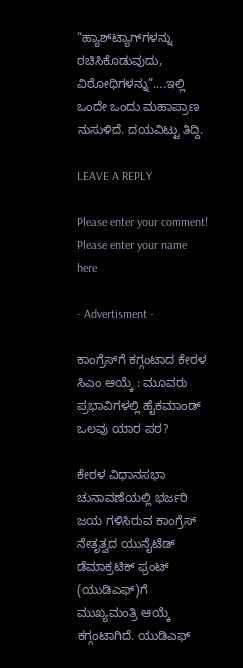“ಹ್ಯಾಶ್‌ಟ್ಯಾಗ್‌ಗಳನ್ನು ರಚಿಸಿಕೊಡುವುದು, ವಿರೋಧಿಗಳನ್ನು”….ಇಲ್ಲಿ ಒಂದೇ ಒಂದು ಮಹಾಪ್ರಾಣ ನುಸುಳಿದೆ. ದಯವಿಟ್ಟು ತಿದ್ದಿ.

LEAVE A REPLY

Please enter your comment!
Please enter your name here

- Advertisment -

ಕಾಂಗ್ರೆಸ್‌ಗೆ ಕಗ್ಗಂಟಾದ ಕೇರಳ ಸಿಎಂ ಆಯ್ಕೆ : ಮೂವರು ಪ್ರಭಾವಿಗಳಲ್ಲಿ ಹೈಕಮಾಂಡ್ ಒಲವು ಯಾರ ಪರ?

ಕೇರಳ ವಿಧಾನಸಭಾ ಚುನಾವಣೆಯಲ್ಲಿ ಭರ್ಜರಿ ಜಯ ಗಳಿಸಿರುವ ಕಾಂಗ್ರೆಸ್ ನೇತೃತ್ವದ ಯುನೈಟೆಡ್ ಡೆಮಾಕ್ರಟಿಕ್ ಫ್ರಂಟ್ (ಯುಡಿಎಫ್)ಗೆ ಮುಖ್ಯಮಂತ್ರಿ ಆಯ್ಕೆ ಕಗ್ಗಂಟಾಗಿದೆ. ಯುಡಿಎಫ್‌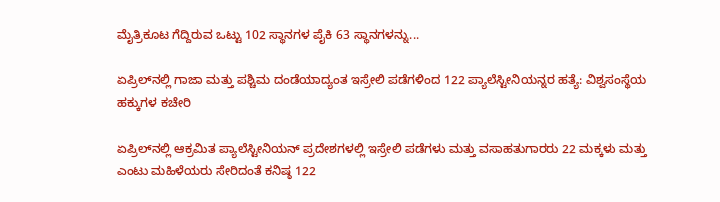ಮೈತ್ರಿಕೂಟ ಗೆದ್ದಿರುವ ಒಟ್ಟು 102 ಸ್ಥಾನಗಳ ಪೈಕಿ 63 ಸ್ಥಾನಗಳನ್ನು...

ಏಪ್ರಿಲ್‌ನಲ್ಲಿ ಗಾಜಾ ಮತ್ತು ಪಶ್ಚಿಮ ದಂಡೆಯಾದ್ಯಂತ ಇಸ್ರೇಲಿ ಪಡೆಗಳಿಂದ 122 ಪ್ಯಾಲೆಸ್ಟೀನಿಯನ್ನರ ಹತ್ಯೆ: ವಿಶ್ವಸಂಸ್ಥೆಯ ಹಕ್ಕುಗಳ ಕಚೇರಿ

ಏಪ್ರಿಲ್‌ನಲ್ಲಿ ಆಕ್ರಮಿತ ಪ್ಯಾಲೆಸ್ಟೀನಿಯನ್ ಪ್ರದೇಶಗಳಲ್ಲಿ ಇಸ್ರೇಲಿ ಪಡೆಗಳು ಮತ್ತು ವಸಾಹತುಗಾರರು 22 ಮಕ್ಕಳು ಮತ್ತು ಎಂಟು ಮಹಿಳೆಯರು ಸೇರಿದಂತೆ ಕನಿಷ್ಠ 122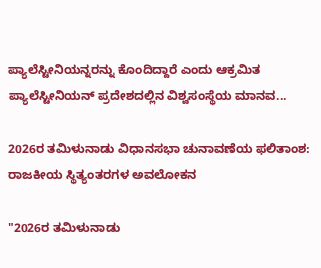ಪ್ಯಾಲೆಸ್ಟೀನಿಯನ್ನರನ್ನು ಕೊಂದಿದ್ದಾರೆ ಎಂದು ಆಕ್ರಮಿತ ಪ್ಯಾಲೆಸ್ಟೀನಿಯನ್ ಪ್ರದೇಶದಲ್ಲಿನ ವಿಶ್ವಸಂಸ್ಥೆಯ ಮಾನವ...

2026ರ ತಮಿಳುನಾಡು ವಿಧಾನಸಭಾ ಚುನಾವಣೆಯ ಫಲಿತಾಂಶ: ರಾಜಕೀಯ ಸ್ಥಿತ್ಯಂತರಗಳ ಅವಲೋಕನ

"2026ರ ತಮಿಳುನಾಡು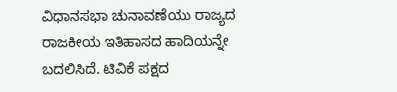ವಿಧಾನಸಭಾ ಚುನಾವಣೆಯು ರಾಜ್ಯದ ರಾಜಕೀಯ ಇತಿಹಾಸದ ಹಾದಿಯನ್ನೇ ಬದಲಿಸಿದೆ. ಟಿವಿಕೆ ಪಕ್ಷದ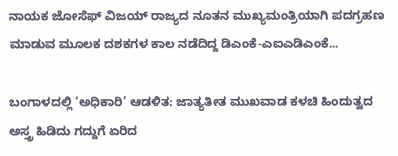ನಾಯಕ ಜೋಸೆಫ್ ವಿಜಯ್ ರಾಜ್ಯದ ನೂತನ ಮುಖ್ಯಮಂತ್ರಿಯಾಗಿ ಪದಗ್ರಹಣ ಮಾಡುವ ಮೂಲಕ ದಶಕಗಳ ಕಾಲ ನಡೆದಿದ್ದ ಡಿಎಂಕೆ-ಎಐಎಡಿಎಂಕೆ...

ಬಂಗಾಳದಲ್ಲಿ ‘ಅಧಿಕಾರಿ’ ಆಡಳಿತ: ಜಾತ್ಯತೀತ ಮುಖವಾಡ ಕಳಚಿ ಹಿಂದುತ್ವದ ಅಸ್ತ್ರ ಹಿಡಿದು ಗದ್ದುಗೆ ಏರಿದ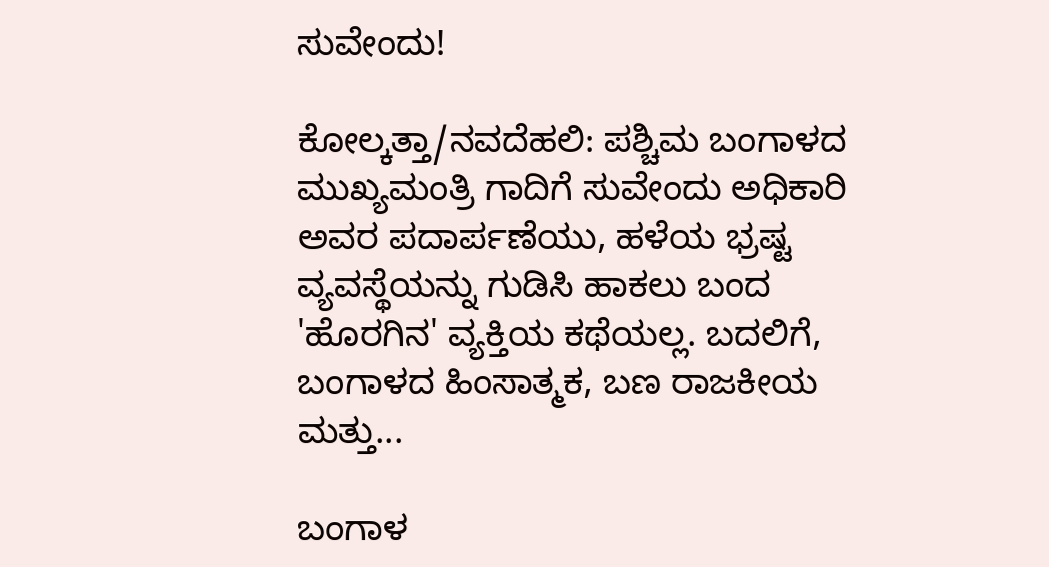ಸುವೇಂದು!

ಕೋಲ್ಕತ್ತಾ/ನವದೆಹಲಿ: ಪಶ್ಚಿಮ ಬಂಗಾಳದ ಮುಖ್ಯಮಂತ್ರಿ ಗಾದಿಗೆ ಸುವೇಂದು ಅಧಿಕಾರಿ ಅವರ ಪದಾರ್ಪಣೆಯು, ಹಳೆಯ ಭ್ರಷ್ಟ ವ್ಯವಸ್ಥೆಯನ್ನು ಗುಡಿಸಿ ಹಾಕಲು ಬಂದ 'ಹೊರಗಿನ' ವ್ಯಕ್ತಿಯ ಕಥೆಯಲ್ಲ. ಬದಲಿಗೆ, ಬಂಗಾಳದ ಹಿಂಸಾತ್ಮಕ, ಬಣ ರಾಜಕೀಯ ಮತ್ತು...

ಬಂಗಾಳ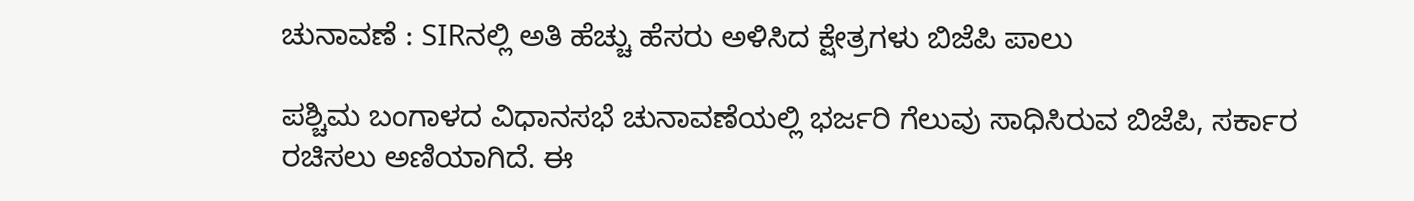ಚುನಾವಣೆ : SIRನಲ್ಲಿ ಅತಿ ಹೆಚ್ಚು ಹೆಸರು ಅಳಿಸಿದ ಕ್ಷೇತ್ರಗಳು ಬಿಜೆಪಿ ಪಾಲು

ಪಶ್ಚಿಮ ಬಂಗಾಳದ ವಿಧಾನಸಭೆ ಚುನಾವಣೆಯಲ್ಲಿ ಭರ್ಜರಿ ಗೆಲುವು ಸಾಧಿಸಿರುವ ಬಿಜೆಪಿ, ಸರ್ಕಾರ ರಚಿಸಲು ಅಣಿಯಾಗಿದೆ. ಈ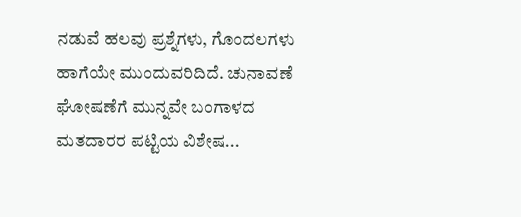ನಡುವೆ ಹಲವು ಪ್ರಶ್ನೆಗಳು, ಗೊಂದಲಗಳು ಹಾಗೆಯೇ ಮುಂದುವರಿದಿದೆ. ಚುನಾವಣೆ ಘೋಷಣೆಗೆ ಮುನ್ನವೇ ಬಂಗಾಳದ ಮತದಾರರ ಪಟ್ಟಿಯ ವಿಶೇಷ...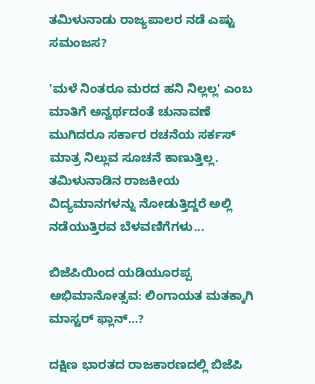ತಮಿಳುನಾಡು ರಾಜ್ಯಪಾಲರ ನಡೆ ಎಷ್ಟು ಸಮಂಜಸ?

'ಮಳೆ ನಿಂತರೂ ಮರದ ಹನಿ ನಿಲ್ಲಲ್ಲ' ಎಂಬ ಮಾತಿಗೆ ಅನ್ವರ್ಥದಂತೆ ಚುನಾವಣೆ ಮುಗಿದರೂ ಸರ್ಕಾರ ರಚನೆಯ ಸರ್ಕಸ್ ಮಾತ್ರ ನಿಲ್ಲುವ ಸೂಚನೆ ಕಾಣುತ್ತಿಲ್ಲ. ತಮಿಳುನಾಡಿನ ರಾಜಕೀಯ ವಿದ್ಯಮಾನಗಳನ್ನು ನೋಡುತ್ತಿದ್ದರೆ ಅಲ್ಲಿ ನಡೆಯುತ್ತಿರವ ಬೆಳವಣಿಗೆಗಳು...

ಬಿಜೆಪಿಯಿಂದ ಯಡಿಯೂರಪ್ಪ ಅಭಿಮಾನೋತ್ಸವ: ಲಿಂಗಾಯತ ಮತಕ್ಕಾಗಿ ಮಾಸ್ಟರ್ ಫ್ಲಾನ್…?

ದಕ್ಷಿಣ ಭಾರತದ ರಾಜಕಾರಣದಲ್ಲಿ ಬಿಜೆಪಿ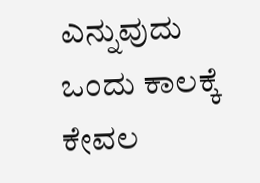ಎನ್ನುವುದು ಒಂದು ಕಾಲಕ್ಕೆ ಕೇವಲ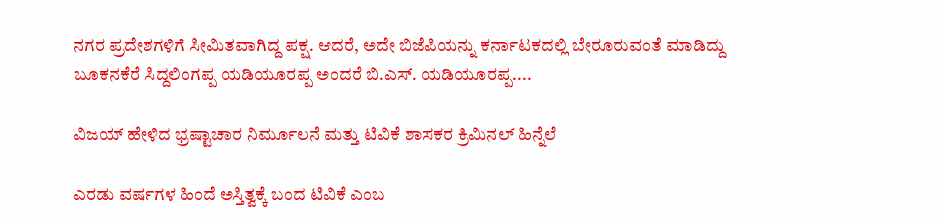ನಗರ ಪ್ರದೇಶಗಳಿಗೆ ಸೀಮಿತವಾಗಿದ್ದ ಪಕ್ಷ. ಆದರೆ, ಅದೇ ಬಿಜೆಪಿಯನ್ನು ಕರ್ನಾಟಕದಲ್ಲಿ ಬೇರೂರುವಂತೆ ಮಾಡಿದ್ದು ಬೂಕನಕೆರೆ ಸಿದ್ದಲಿಂಗಪ್ಪ ಯಡಿಯೂರಪ್ಪ ಅಂದರೆ ಬಿ.ಎಸ್. ಯಡಿಯೂರಪ್ಪ....

ವಿಜಯ್ ಹೇಳಿದ ಭ್ರಷ್ಟಾಚಾರ ನಿರ್ಮೂಲನೆ ಮತ್ತು ಟಿವಿಕೆ ಶಾಸಕರ ಕ್ರಿಮಿನಲ್ ಹಿನ್ನೆಲೆ

ಎರಡು ವರ್ಷಗಳ ಹಿಂದೆ ಅಸ್ತಿತ್ವಕ್ಕೆ ಬಂದ ಟಿವಿಕೆ ಎಂಬ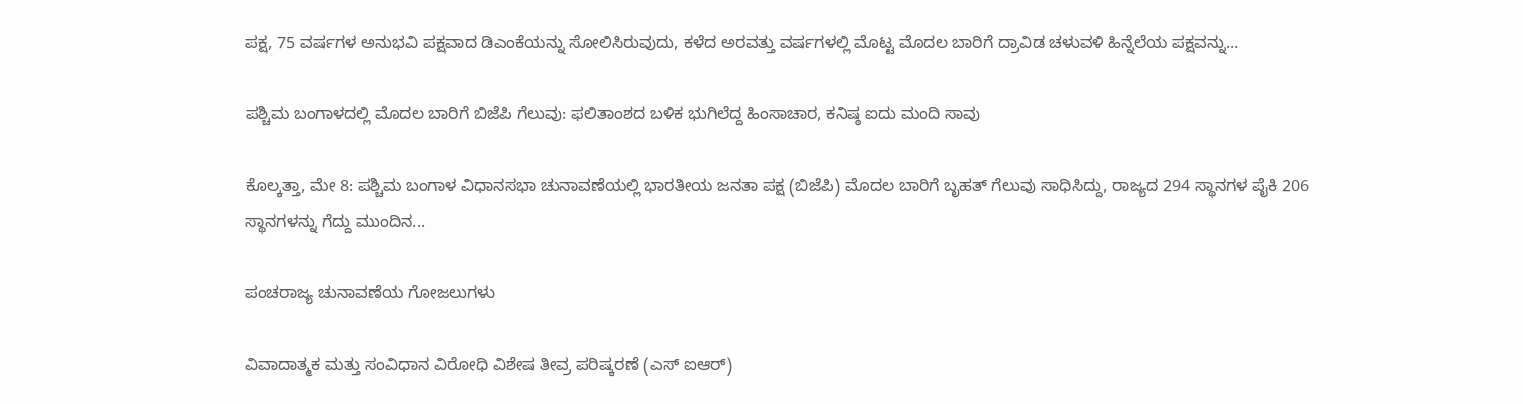ಪಕ್ಷ, 75 ವರ್ಷಗಳ ಅನುಭವಿ ಪಕ್ಷವಾದ ಡಿಎಂಕೆಯನ್ನು ಸೋಲಿಸಿರುವುದು, ಕಳೆದ ಅರವತ್ತು ವರ್ಷಗಳಲ್ಲಿ ಮೊಟ್ಟ ಮೊದಲ ಬಾರಿಗೆ ದ್ರಾವಿಡ ಚಳುವಳಿ ಹಿನ್ನೆಲೆಯ ಪಕ್ಷವನ್ನು...

ಪಶ್ಚಿಮ ಬಂಗಾಳದಲ್ಲಿ ಮೊದಲ ಬಾರಿಗೆ ಬಿಜೆಪಿ ಗೆಲುವು: ಫಲಿತಾಂಶದ ಬಳಿಕ ಭುಗಿಲೆದ್ದ ಹಿಂಸಾಚಾರ, ಕನಿಷ್ಠ ಐದು ಮಂದಿ ಸಾವು

ಕೊಲ್ಕತ್ತಾ, ಮೇ 8: ಪಶ್ಚಿಮ ಬಂಗಾಳ ವಿಧಾನಸಭಾ ಚುನಾವಣೆಯಲ್ಲಿ ಭಾರತೀಯ ಜನತಾ ಪಕ್ಷ (ಬಿಜೆಪಿ) ಮೊದಲ ಬಾರಿಗೆ ಬೃಹತ್ ಗೆಲುವು ಸಾಧಿಸಿದ್ದು, ರಾಜ್ಯದ 294 ಸ್ಥಾನಗಳ ಪೈಕಿ 206 ಸ್ಥಾನಗಳನ್ನು ಗೆದ್ದು ಮುಂದಿನ...

ಪಂಚರಾಜ್ಯ ಚುನಾವಣೆಯ ಗೋಜಲುಗಳು

ವಿವಾದಾತ್ಮಕ ಮತ್ತು ಸಂವಿಧಾನ ವಿರೋಧಿ ವಿಶೇಷ ತೀವ್ರ ಪರಿಷ್ಕರಣೆ (ಎಸ್ ಐಆರ್)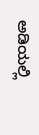ಅಡಿಯಲ್ಲಿ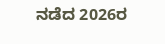ನಡೆದ 2026ರ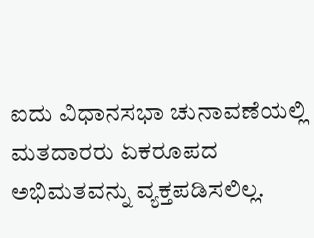ಐದು ವಿಧಾನಸಭಾ ಚುನಾವಣೆಯಲ್ಲಿ ಮತದಾರರು ಏಕರೂಪದ ಅಭಿಮತವನ್ನು ವ್ಯಕ್ತಪಡಿಸಲಿಲ್ಲ.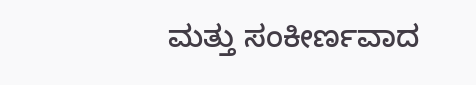ಮತ್ತು ಸಂಕೀರ್ಣವಾದ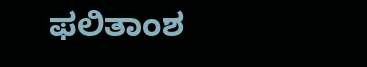ಫಲಿತಾಂಶ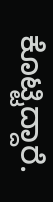ಕೊಟ್ಟಿದ್ದಾರೆ.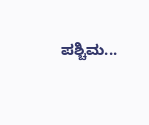ಪಶ್ಚಿಮ...